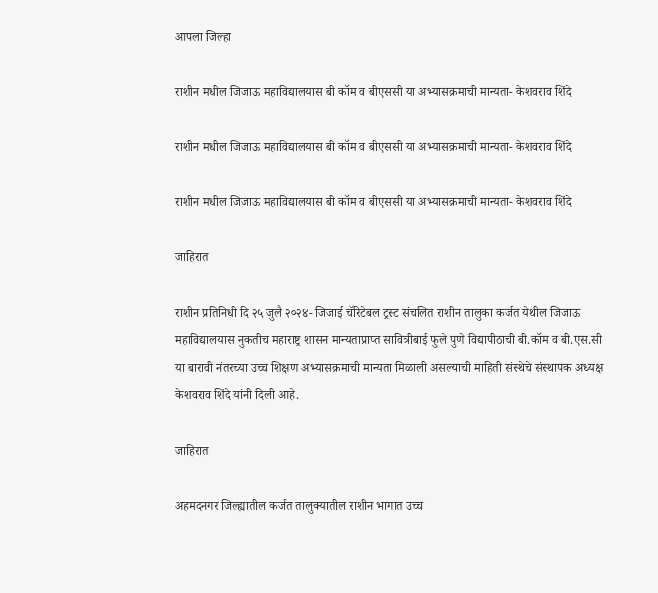आपला जिल्हा

राशीन मधील जिजाऊ महाविद्यालयास बी कॉम व बीएससी या अभ्यासक्रमाची मान्यता- केशवराव शिंदे

राशीन मधील जिजाऊ महाविद्यालयास बी कॉम व बीएससी या अभ्यासक्रमाची मान्यता- केशवराव शिंदे

राशीन मधील जिजाऊ महाविद्यालयास बी कॉम व बीएससी या अभ्यासक्रमाची मान्यता- केशवराव शिंदे

जाहिरात

राशीन प्रतिनिधी दि २५ जुलै २०२४- जिजाई चॅरिटेबल ट्रस्ट संचलित राशीन तालुका कर्जत येथील जिजाऊ महाविद्यालयास नुकतीच महाराष्ट्र शासन मान्यताप्राप्त सावित्रीबाई फुले पुणे विद्यापीठाची बी.कॉम व बी.एस.सी या बारावी नंतरच्या उच्च शिक्षण अभ्यासक्रमाची मान्यता मिळाली असल्याची माहिती संस्थेचे संस्थापक अध्यक्ष केशवराव शिंदे यांनी दिली आहे.

जाहिरात

अहमदनगर जिल्ह्यातील कर्जत तालुक्यातील राशीन भागात उच्च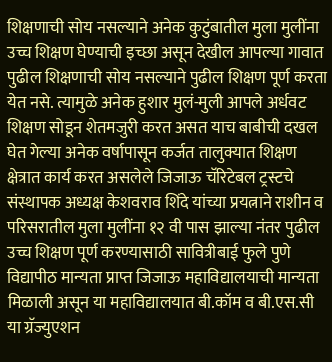शिक्षणाची सोय नसल्याने अनेक कुटुंबातील मुला मुलींना उच्च शिक्षण घेण्याची इच्छा असून देखील आपल्या गावात पुढील शिक्षणाची सोय नसल्याने पुढील शिक्षण पूर्ण करता येत नसे. त्यामुळे अनेक हुशार मुलं-मुली आपले अर्धवट शिक्षण सोडून शेतमजुरी करत असत याच बाबीची दखल घेत गेल्या अनेक वर्षापासून कर्जत तालुक्यात शिक्षण क्षेत्रात कार्य करत असलेले जिजाऊ चॅरिटेबल ट्रस्टचे संस्थापक अध्यक्ष केशवराव शिंदे यांच्या प्रयत्नाने राशीन व परिसरातील मुला मुलींना १२ वी पास झाल्या नंतर पुढील उच्च शिक्षण पूर्ण करण्यासाठी सावित्रीबाई फुले पुणे विद्यापीठ मान्यता प्राप्त जिजाऊ महाविद्यालयाची मान्यता मिळाली असून या महाविद्यालयात बी.कॉम व बी.एस.सी या ग्रॅज्युएशन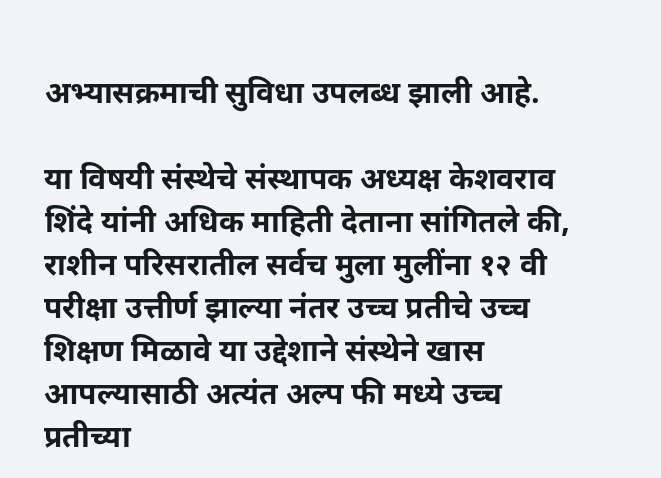अभ्यासक्रमाची सुविधा उपलब्ध झाली आहे.

या विषयी संस्थेचे संस्थापक अध्यक्ष केशवराव शिंदे यांनी अधिक माहिती देताना सांगितले की, राशीन परिसरातील सर्वच मुला मुलींना १२ वी परीक्षा उत्तीर्ण झाल्या नंतर उच्च प्रतीचे उच्च शिक्षण मिळावे या उद्देशाने संस्थेने खास आपल्यासाठी अत्यंत अल्प फी मध्ये उच्च प्रतीच्या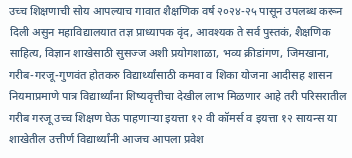उच्च शिक्षणाची सोय आपल्याच गावात शैक्षणिक वर्ष २०२४-२५ पासून उपलब्ध करून दिली असुन महाविद्यालयात तज्ञ प्राध्यापक वृंद, आवश्यक ते सर्व पुस्तकं, शैक्षणिक साहित्य, विज्ञान शाखेसाठी सुसज्ज अशी प्रयोगशाळा, भव्य क्रीडांगण, जिमखाना, गरीब-गरजू-गुणवंत होतकरु विद्यार्थ्यांसाठी कमवा व शिका योजना आदीसह शासन नियमाप्रमाणे पात्र विद्यार्थ्यांना शिष्यवृत्तीचा देखील लाभ मिळणार आहे तरी परिसरातील गरीब गरजू उच्च शिक्षण घेऊ पाहणाऱ्या इयत्ता १२ वी कॉमर्स व इयत्ता १२ सायन्स या शाखेतील उत्तीर्ण विद्यार्थ्यांनी आजच आपला प्रवेश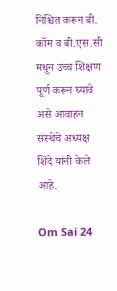निश्चित करून बी. कॉम व बी.एस.सी मधून उच्च शिक्षण पूर्ण करून घ्यावे असे आवाहन संस्थेचे अध्यक्ष शिंदे यांनी केले आहे.

Om Sai 24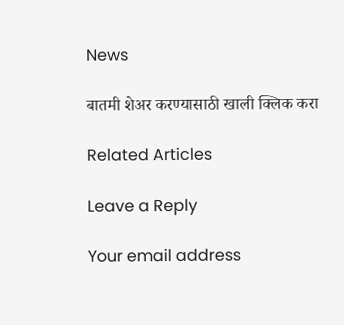News

बातमी शेअर करण्यासाठी खाली क्लिक करा

Related Articles

Leave a Reply

Your email address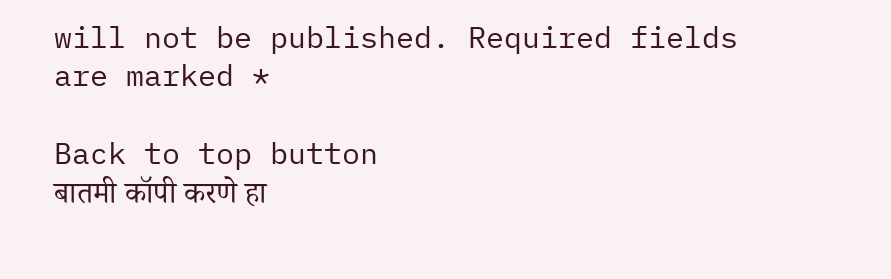will not be published. Required fields are marked *

Back to top button
बातमी कॉपी करणे हा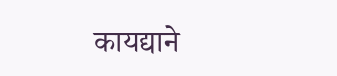कायद्याने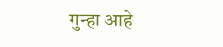गुन्हा आहे